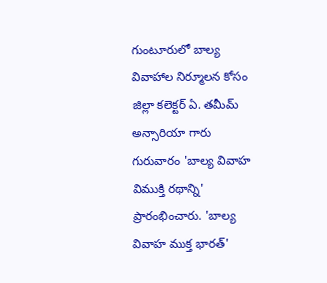గుంటూరులో బాల్య వివాహాల నిర్మూలన కోసం జిల్లా కలెక్టర్ ఏ. తమీమ్ అన్సారియా గారు గురువారం 'బాల్య వివాహ విముక్తి రథాన్ని' ప్రారంభించారు. 'బాల్య వివాహ ముక్త భారత్'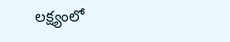లక్ష్యంలో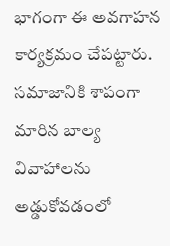భాగంగా ఈ అవగాహన కార్యక్రమం చేపట్టారు. సమాజానికి శాపంగా మారిన బాల్య వివాహాలను అడ్డుకోవడంలో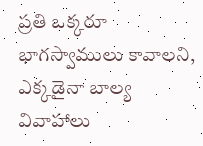ప్రతి ఒక్కరూ భాగస్వాములు కావాలని, ఎక్కడైనా బాల్య వివాహాలు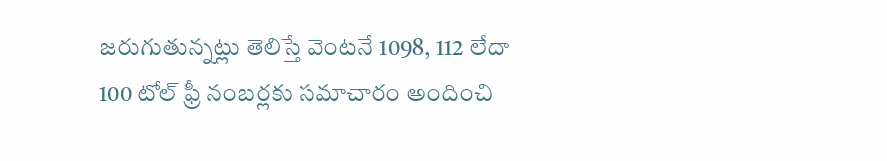జరుగుతున్నట్లు తెలిస్తే వెంటనే 1098, 112 లేదా 100 టోల్ ఫ్రీ నంబర్లకు సమాచారం అందించి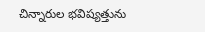చిన్నారుల భవిష్యత్తును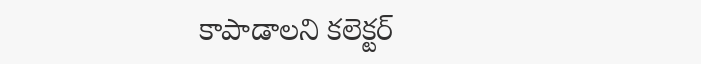కాపాడాలని కలెక్టర్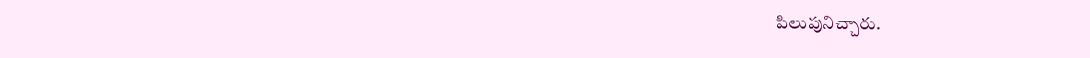పిలుపునిచ్చారు.